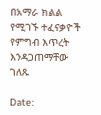በአማራ ክልል የሚገኙ ተፈናቃዮች የምግብ እጥረት እንዳጋጠማቸው ገለጹ

Date: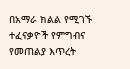በአማራ ክልል የሚገኙ ተፈናቃዮች የምግብና የመጠልያ እጥረት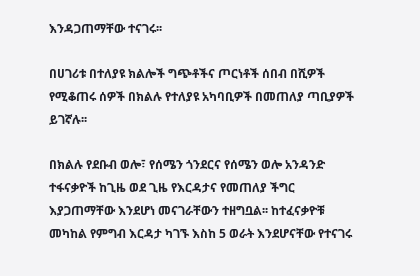እንዳጋጠማቸው ተናገሩ፡፡

በሀገሪቱ በተለያዩ ክልሎች ግጭቶችና ጦርነቶች ሰበብ በሺዎች የሚቆጠሩ ሰዎች በክልሉ የተለያዩ አካባቢዎች በመጠለያ ጣቢያዎች ይገኛሉ፡፡

በክልሉ የደቡብ ወሎ፣ የሰሜን ጎንደርና የሰሜን ወሎ አንዳንድ ተፋናቃዮች ከጊዜ ወደ ጊዜ የእርዳታና የመጠለያ ችግር እያጋጠማቸው እንደሆነ መናገራቸውን ተዘግቧል፡፡ ከተፈናቃዮቹ መካከል የምግብ እርዳታ ካገኙ እስከ 5 ወራት እንደሆናቸው የተናገሩ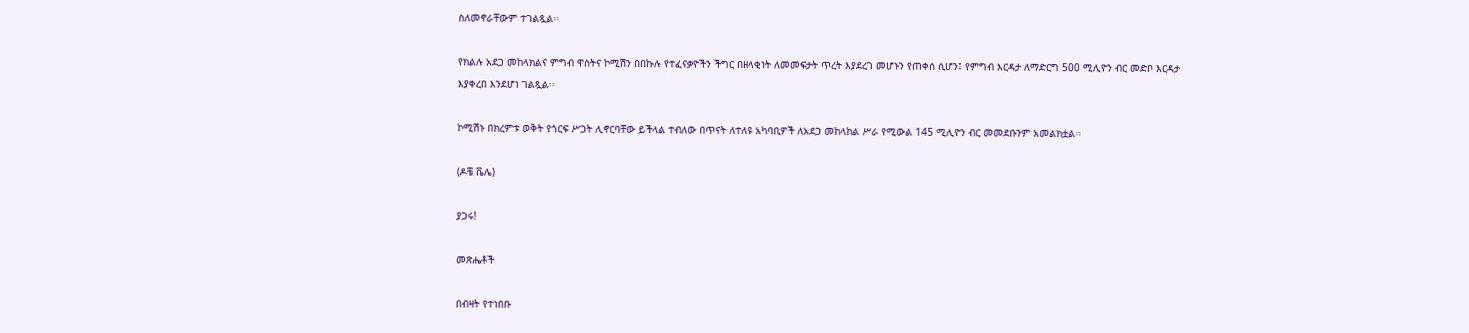ስለመኖራቸውም ተገልጿል፡፡

የክልሉ አደጋ መከላክልና ምግብ ዋስትና ኮሚሽን በበኩሉ የተፈናቃዮችን ችግር በዘላቂነት ለመመፍታት ጥረት እያደረገ መሆኑን የጠቀሰ ሲሆን፤ የምግብ እርዳታ ለማድርግ 500 ሚሊዮን ብር መድቦ እርዳታ እያቀረበ እንደሆነ ገልጿል፡፡

ኮሚሽኑ በክረምቱ ወቅት የጎርፍ ሥጋት ሊኖርባቸው ይችላል ተብለው በጥናት ለተለዩ አካባቢዎች ለአደጋ መከላከል ሥራ የሚውል 145 ሚሊዮን ብር መመደቡንም አመልክቷል፡፡

(ዶቼ ቬሌ)

ያጋሩ!

መጽሔቶች

በብዛት የተነበቡ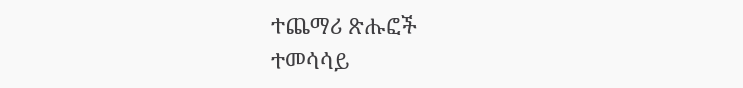ተጨማሪ ጽሑፎች
ተመሳሳይ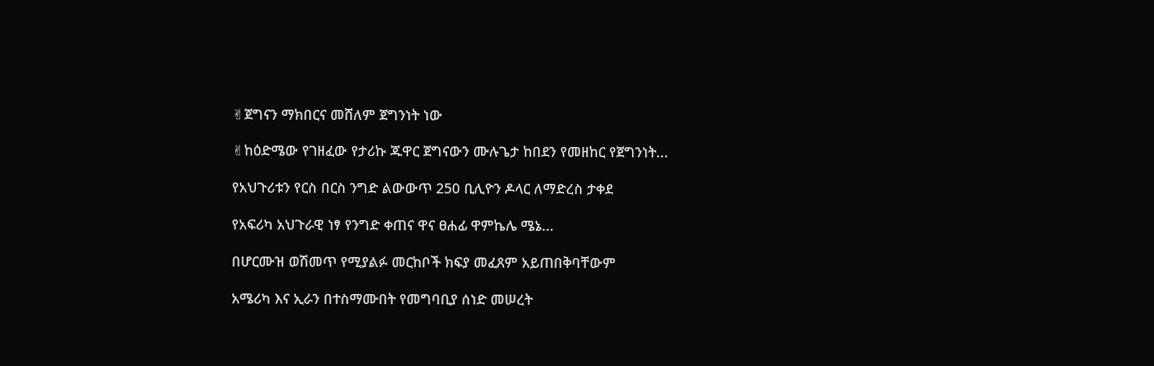✌ጀግናን ማክበርና መሸለም ጀግንነት ነው

✌ከዕድሜው የገዘፈው የታሪኩ ጁዋር ጀግናውን ሙሉጌታ ከበደን የመዘከር የጀግንነት...

የአህጉሪቱን የርስ በርስ ንግድ ልውውጥ 250 ቢሊዮን ዶላር ለማድረስ ታቀደ

የአፍሪካ አህጉራዊ ነፃ የንግድ ቀጠና ዋና ፀሐፊ ዋምኬሌ ሜኔ...

በሆርሙዝ ወሽመጥ የሚያልፉ መርከቦች ክፍያ መፈጸም አይጠበቅባቸውም

አሜሪካ እና ኢራን በተስማሙበት የመግባቢያ ሰነድ መሠረት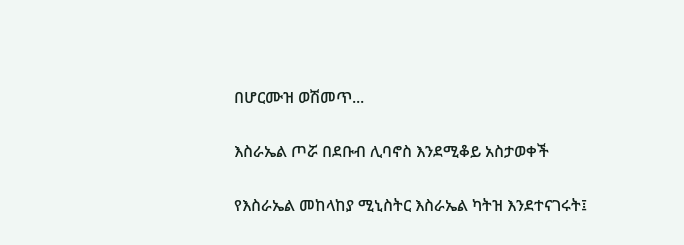በሆርሙዝ ወሽመጥ...

እስራኤል ጦሯ በደቡብ ሊባኖስ እንደሚቆይ አስታወቀች

የእስራኤል መከላከያ ሚኒስትር እስራኤል ካትዝ እንደተናገሩት፤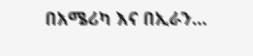በአሜሪካ እና በኢራን...